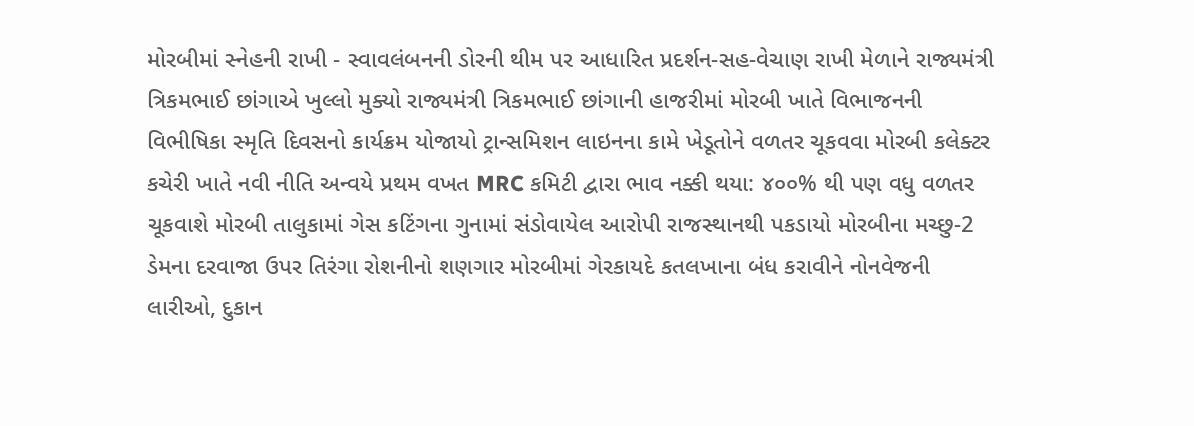મોરબીમાં સ્નેહની રાખી - સ્વાવલંબનની ડોરની થીમ પર આધારિત પ્રદર્શન-સહ-વેચાણ રાખી મેળાને રાજ્યમંત્રી ત્રિકમભાઈ છાંગાએ ખુલ્લો મુક્યો રાજ્યમંત્રી ત્રિકમભાઈ છાંગાની હાજરીમાં મોરબી ખાતે વિભાજનની વિભીષિકા સ્મૃતિ દિવસનો કાર્યક્રમ યોજાયો ટ્રાન્સમિશન લાઇનના કામે ખેડૂતોને વળતર ચૂકવવા મોરબી કલેક્ટર કચેરી ખાતે નવી નીતિ અન્વયે પ્રથમ વખત MRC કમિટી દ્વારા ભાવ નક્કી થયા: ૪૦૦% થી પણ વધુ વળતર ચૂકવાશે મોરબી તાલુકામાં ગેસ કટિંગના ગુનામાં સંડોવાયેલ આરોપી રાજસ્થાનથી પકડાયો મોરબીના મચ્છુ-2 ડેમના દરવાજા ઉપર તિરંગા રોશનીનો શણગાર મોરબીમાં ગેરકાયદે કતલખાના બંધ કરાવીને નોનવેજની લારીઓ, દુકાન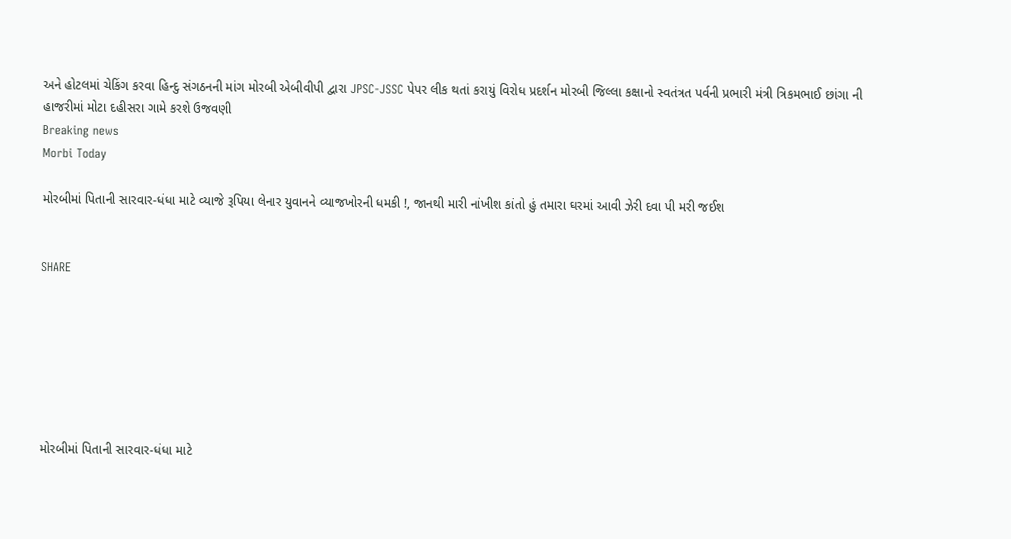અને હોટલમાં ચેકિંગ કરવા હિન્દુ સંગઠનની માંગ મોરબી એબીવીપી દ્વારા JPSC-JSSC પેપર લીક થતાં કરાયું વિરોધ પ્રદર્શન મોરબી જિલ્લા કક્ષાનો સ્વતંત્રત પર્વની પ્રભારી મંત્રી ત્રિકમભાઈ છાંગા ની હાજરીમાં મોટા દહીસરા ગામે કરશે ઉજવણી
Breaking news
Morbi Today

મોરબીમાં પિતાની સારવાર-ધંધા માટે વ્યાજે રૂપિયા લેનાર યુવાનને વ્યાજખોરની ધમકી !, જાનથી મારી નાંખીશ કાંતો હું તમારા ઘરમાં આવી ઝેરી દવા પી મરી જઈશ


SHARE







મોરબીમાં પિતાની સારવાર-ધંધા માટે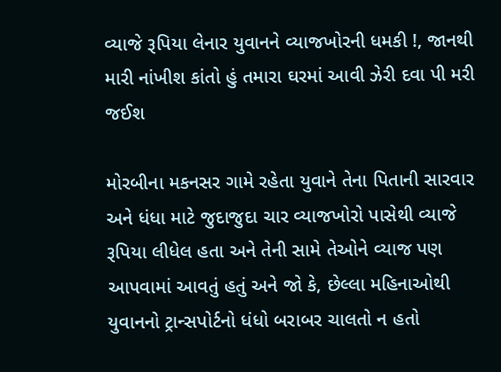વ્યાજે રૂપિયા લેનાર યુવાનને વ્યાજખોરની ધમકી !, જાનથી મારી નાંખીશ કાંતો હું તમારા ઘરમાં આવી ઝેરી દવા પી મરી જઈશ

મોરબીના મકનસર ગામે રહેતા યુવાને તેના પિતાની સારવાર અને ધંધા માટે જુદાજુદા ચાર વ્યાજખોરો પાસેથી વ્યાજે રૂપિયા લીધેલ હતા અને તેની સામે તેઓને વ્યાજ પણ આપવામાં આવતું હતું અને જો કે, છેલ્લા મહિનાઓથી યુવાનનો ટ્રાન્સપોર્ટનો ધંધો બરાબર ચાલતો ન હતો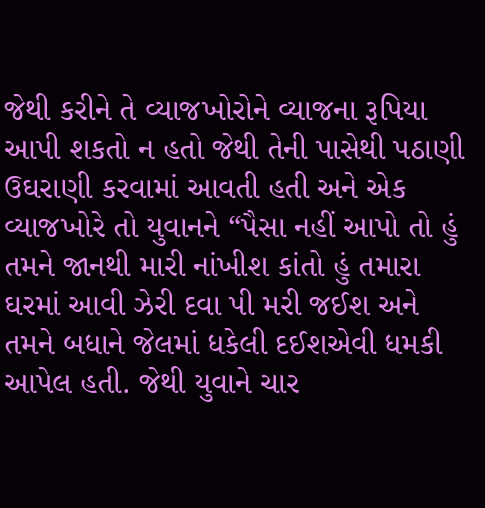જેથી કરીને તે વ્યાજખોરોને વ્યાજના રૂપિયા આપી શકતો ન હતો જેથી તેની પાસેથી પઠાણી ઉઘરાણી કરવામાં આવતી હતી અને એક વ્યાજખોરે તો યુવાનને “પૈસા નહીં આપો તો હું તમને જાનથી મારી નાંખીશ કાંતો હું તમારા ઘરમાં આવી ઝેરી દવા પી મરી જઈશ અને તમને બધાને જેલમાં ધકેલી દઈશએવી ધમકી આપેલ હતી. જેથી યુવાને ચાર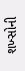શખ્સોની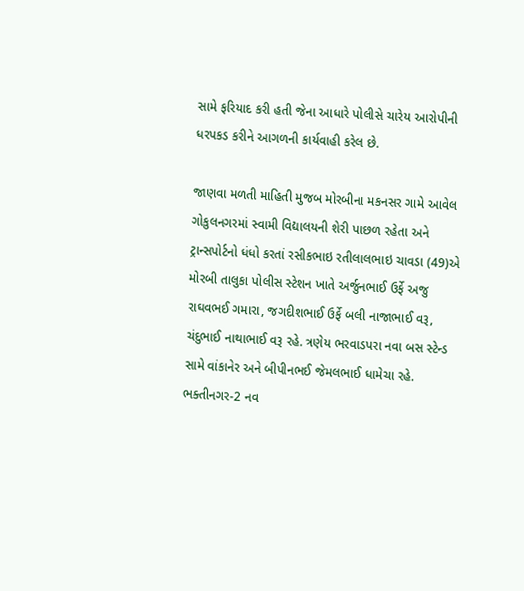સામે ફરિયાદ કરી હતી જેના આધારે પોલીસે ચારેય આરોપીની ધરપકડ કરીને આગળની કાર્યવાહી કરેલ છે.

જાણવા મળતી માહિતી મુજબ મોરબીના મકનસર ગામે આવેલ ગોકુલનગરમાં સ્વામી વિદ્યાલયની શેરી પાછળ રહેતા અને ટ્રાન્સપોર્ટનો ધંધો કરતાં રસીકભાઇ રતીલાલભાઇ ચાવડા (49)એ મોરબી તાલુકા પોલીસ સ્ટેશન ખાતે અર્જુનભાઈ ઉર્ફે અજુ રાઘવભઈ ગમારા, જગદીશભાઈ ઉર્ફે બલી નાજાભાઈ વરૂ, ચંદુભાઈ નાથાભાઈ વરૂ રહે. ત્રણેય ભરવાડપરા નવા બસ સ્ટેન્ડ સામે વાંકાનેર અને બીપીનભઈ જેમલભાઈ ધામેચા રહે. ભક્તીનગર-2 નવ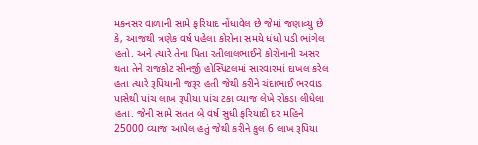મકનસર વાળાની સામે ફરિયાદ નોંધાવેલ છે જેમાં જણાવ્યુ છે કે, આજથી ત્રણેક વર્ષ પહેલા કોરોના સમયે ધંધો પડી ભાંગેલ હતો. અને ત્યારે તેના પિતા રતીલાલભાઈને કોરોનાની અસર થતા તેને રાજકોટ સીનર્જી હોસ્પિટલમાં સારવારમાં દાખલ કરેલ હતા ત્યારે રૂપિયાની જરૂર હતી જેથી કરીને ચંદાભાઈ ભરવાડ પાસેથી પાંચ લાખ રૂપીયા પાંચ ટકા વ્યાજ લેખે રોકડા લીધેલા હતા. જેની સામે સતત બે વર્ષ સુધી ફરિયાદી દર મહિને 25000 વ્યાજ આપેલ હતું જેથી કરીને કુલ 6 લાખ રૂપિયા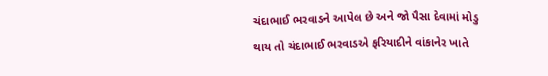ચંદાભાઈ ભરવાડને આપેલ છે અને જો પૈસા દેવામાં મોડુ થાય તો ચંદાભાઈ ભરવાડએ ફરિયાદીને વાંકાનેર ખાતે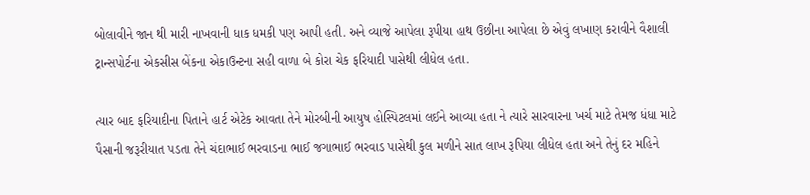બોલાવીને જાન થી મારી નાખવાની ધાક ધમકી પણ આપી હતી. અને વ્યાજે આપેલા રૂપીયા હાથ ઉછીના આપેલા છે એવું લખાણ કરાવીને વૈશાલી ટ્રાન્સપોર્ટના એકસીસ બેંકના એકાઉન્ટના સહી વાળા બે કોરા ચેક ફરિયાદી પાસેથી લીધેલ હતા.

ત્યાર બાદ ફરિયાદીના પિતાને હાર્ટ એટેક આવતા તેને મોરબીની આયુષ હોસ્પિટલમાં લઈને આવ્યા હતા ને ત્યારે સારવારના ખર્ચ માટે તેમજ ધંધા માટે પૈસાની જરૂરીયાત પડતા તેને ચંદાભાઈ ભરવાડના ભાઈ જગાભાઈ ભરવાડ પાસેથી કુલ મળીને સાત લાખ રૂપિયા લીધેલ હતા અને તેનું દર મહિને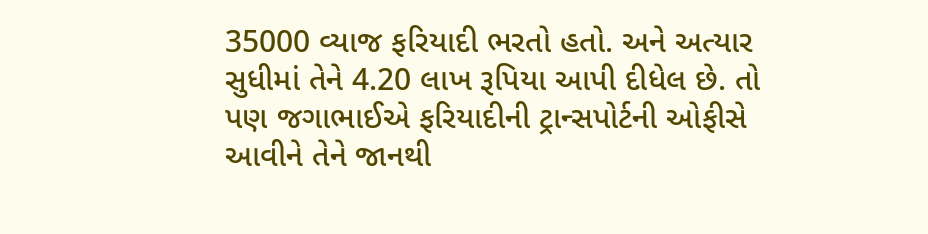35000 વ્યાજ ફરિયાદી ભરતો હતો. અને અત્યાર સુધીમાં તેને 4.20 લાખ રૂપિયા આપી દીધેલ છે. તો પણ જગાભાઈએ ફરિયાદીની ટ્રાન્સપોર્ટની ઓફીસે આવીને તેને જાનથી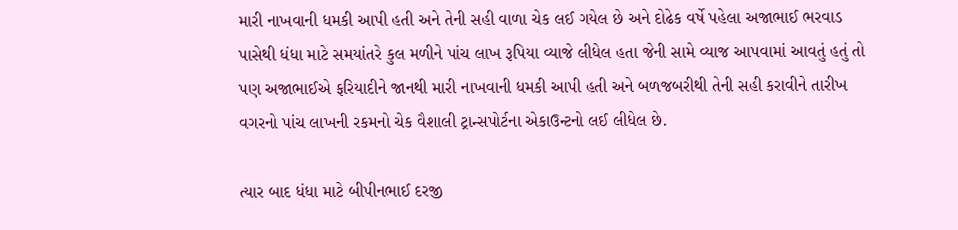મારી નાખવાની ધમકી આપી હતી અને તેની સહી વાળા ચેક લઈ ગયેલ છે અને દોઢેક વર્ષે પહેલા અજાભાઈ ભરવાડ પાસેથી ધંધા માટે સમયાંતરે કુલ મળીને પાંચ લાખ રૂપિયા વ્યાજે લીધેલ હતા જેની સામે વ્યાજ આપવામાં આવતું હતું તો પણ અજાભાઈએ ફરિયાદીને જાનથી મારી નાખવાની ધમકી આપી હતી અને બળજબરીથી તેની સહી કરાવીને તારીખ વગરનો પાંચ લાખની રકમનો ચેક વૈશાલી ટ્રાન્સપોર્ટના એકાઉન્ટનો લઈ લીધેલ છે.

ત્યાર બાદ ધંધા માટે બીપીનભાઈ દરજી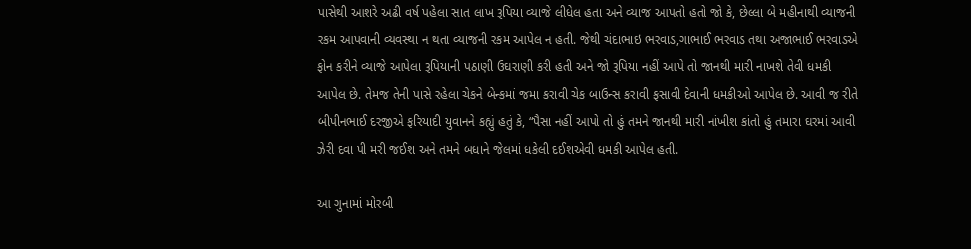પાસેથી આશરે અઢી વર્ષ પહેલા સાત લાખ રૂપિયા વ્યાજે લીધેલ હતા અને વ્યાજ આપતો હતો જો કે, છેલ્લા બે મહીનાથી વ્યાજની રકમ આપવાની વ્યવસ્થા ન થતા વ્યાજની રકમ આપેલ ન હતી. જેથી ચંદાભાઇ ભરવાડ,ગાભાઈ ભરવાડ તથા અજાભાઈ ભરવાડએ ફોન કરીને વ્યાજે આપેલા રૂપિયાની પઠાણી ઉઘરાણી કરી હતી અને જો રૂપિયા નહીં આપે તો જાનથી મારી નાખશે તેવી ધમકી આપેલ છે. તેમજ તેની પાસે રહેલા ચેકને બેન્કમાં જમા કરાવી ચેક બાઉન્સ કરાવી ફસાવી દેવાની ધમકીઓ આપેલ છે. આવી જ રીતે બીપીનભાઈ દરજીએ ફરિયાદી યુવાનને કહ્યું હતું કે, “પૈસા નહીં આપો તો હું તમને જાનથી મારી નાંખીશ કાંતો હું તમારા ઘરમાં આવી ઝેરી દવા પી મરી જઈશ અને તમને બધાને જેલમાં ધકેલી દઈશએવી ધમકી આપેલ હતી.

આ ગુનામાં મોરબી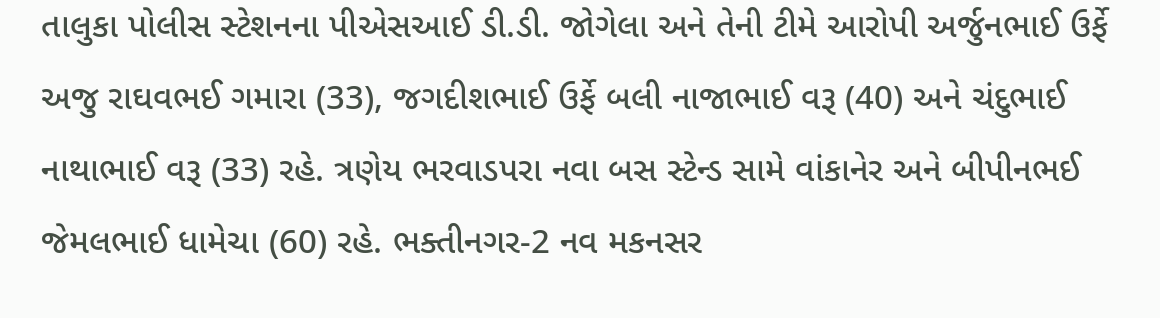તાલુકા પોલીસ સ્ટેશનના પીએસઆઈ ડી.ડી. જોગેલા અને તેની ટીમે આરોપી અર્જુનભાઈ ઉર્ફે અજુ રાઘવભઈ ગમારા (33), જગદીશભાઈ ઉર્ફે બલી નાજાભાઈ વરૂ (40) અને ચંદુભાઈ નાથાભાઈ વરૂ (33) રહે. ત્રણેય ભરવાડપરા નવા બસ સ્ટેન્ડ સામે વાંકાનેર અને બીપીનભઈ જેમલભાઈ ધામેચા (60) રહે. ભક્તીનગર-2 નવ મકનસર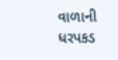વાળાની ધરપકડ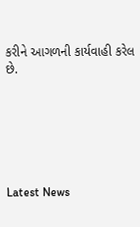કરીને આગળની કાર્યવાહી કરેલ છે.






Latest News